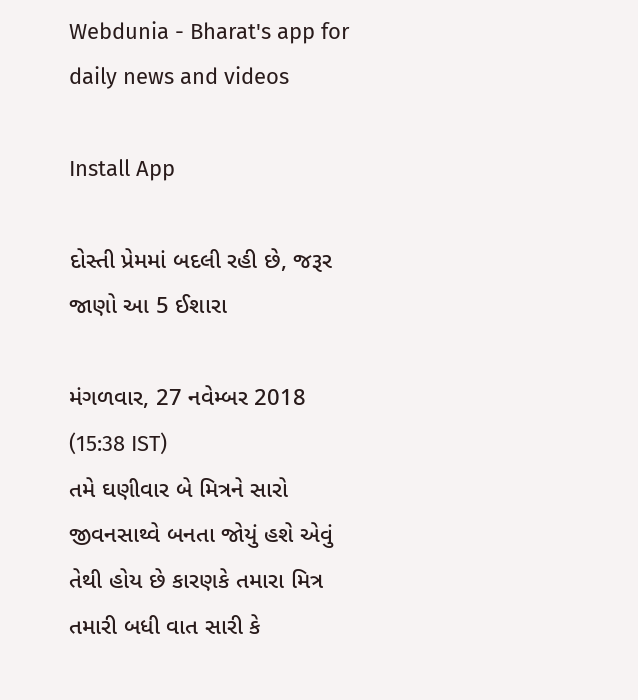Webdunia - Bharat's app for daily news and videos

Install App

દોસ્તી પ્રેમમાં બદલી રહી છે, જરૂર જાણો આ 5 ઈશારા

મંગળવાર, 27 નવેમ્બર 2018 (15:38 IST)
તમે ઘણીવાર બે મિત્રને સારો જીવનસાથ્વે બનતા જોયું હશે એવું તેથી હોય છે કારણકે તમારા મિત્ર તમારી બધી વાત સારી કે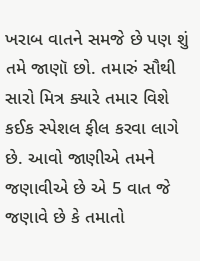ખરાબ વાતને સમજે છે પણ શું તમે જાણૉ છો. તમારું સૌથી સારો મિત્ર ક્યારે તમાર વિશે કઈક સ્પેશલ ફીલ કરવા લાગે છે. આવો જાણીએ તમને જણાવીએ છે એ 5 વાત જે જણાવે છે કે તમાતો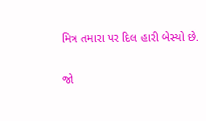મિત્ર તમારા પર દિલ હારી બેસ્યો છે.

જો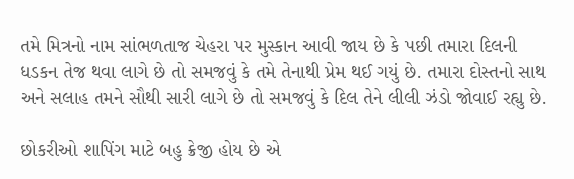તમે મિત્રનો નામ સાંભળતાજ ચેહરા પર મુસ્કાન આવી જાય છે કે પછી તમારા દિલની ધડકન તેજ થવા લાગે છે તો સમજવું કે તમે તેનાથી પ્રેમ થઈ ગયું છે. તમારા દોસ્તનો સાથ અને સલાહ તમને સૌથી સારી લાગે છે તો સમજવું કે દિલ તેને લીલી ઝંડો જોવાઈ રહ્યુ છે.

છોકરીઓ શાપિંગ માટે બહુ ક્રેજી હોય છે એ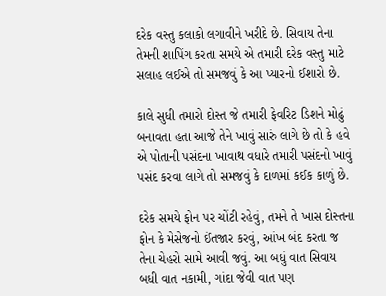દરેક વસ્તુ કલાકો લગાવીને ખરીદે છે. સિવાય તેના તેમની શાપિંગ કરતા સમયે એ તમારી દરેક વસ્તુ માટે સલાહ લઈએ તો સમજવું કે આ પ્યારનો ઈશારો છે.

કાલે સુધી તમારો દોસ્ત જે તમારી ફેવરિટ ડિશને મોઢું બનાવતા હતા આજે તેને ખાવું સારું લાગે છે તો કે હવે એ પોતાની પસંદના ખાવાથ વધારે તમારી પસંદનો ખાવું પસંદ કરવા લાગે તો સમજવું કે દાળમાં કઈક કાળું છે.

દરેક સમયે ફોન પર ચોંટી રહેવું, તમને તે ખાસ દોસ્તના ફોન કે મેસેજનો ઈંતજાર કરવું, આંખ બંદ કરતા જ તેના ચેહરો સામે આવી જવું. આ બધું વાત સિવાય બધી વાત નકામી, ગાંદા જેવી વાત પણ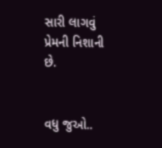સારી લાગવું પ્રેમની નિશાની છે.


વધુ જુઓ..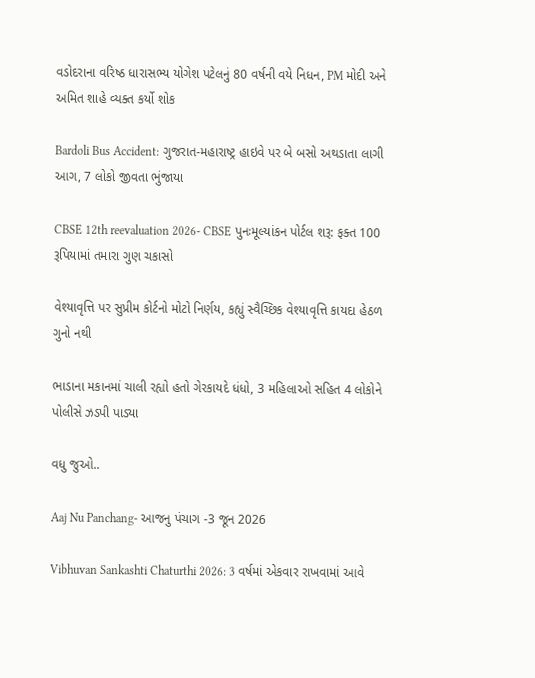વડોદરાના વરિષ્ઠ ધારાસભ્ય યોગેશ પટેલનું 80 વર્ષની વયે નિધન, PM મોદી અને અમિત શાહે વ્યક્ત કર્યો શોક

Bardoli Bus Accident: ગુજરાત-મહારાષ્ટ્ર હાઇવે પર બે બસો અથડાતા લાગી આગ, 7 લોકો જીવતા ભુંજાયા

CBSE 12th reevaluation 2026- CBSE પુનઃમૂલ્યાંકન પોર્ટલ શરૂ: ફક્ત 100 રૂપિયામાં તમારા ગુણ ચકાસો

વેશ્યાવૃત્તિ પર સુપ્રીમ કોર્ટનો મોટો નિર્ણય, કહ્યું સ્વૈચ્છિક વેશ્યાવૃત્તિ કાયદા હેઠળ ગુનો નથી

ભાડાના મકાનમાં ચાલી રહ્યો હતો ગેરકાયદે ધંધો, 3 મહિલાઓ સહિત 4 લોકોને પોલીસે ઝડપી પાડ્યા

વધુ જુઓ..

Aaj Nu Panchang- આજનુ પંચાગ -3 જૂન 2026

Vibhuvan Sankashti Chaturthi 2026: 3 વર્ષમાં એકવાર રાખવામાં આવે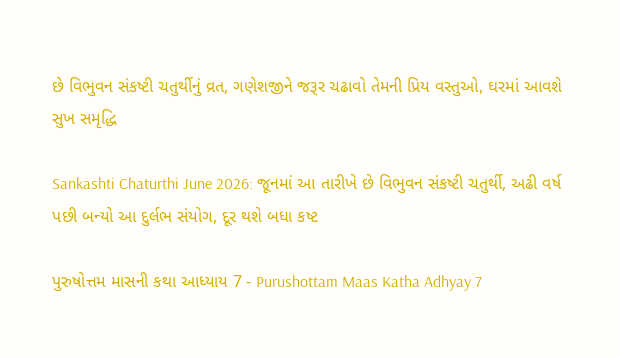છે વિભુવન સંકષ્ટી ચતુર્થીનું વ્રત, ગણેશજીને જરૂર ચઢાવો તેમની પ્રિય વસ્તુઓ, ઘરમાં આવશે સુખ સમૃદ્ધિ

Sankashti Chaturthi June 2026: જૂનમાં આ તારીખે છે વિભુવન સંકષ્ટી ચતુર્થી, અઢી વર્ષ પછી બન્યો આ દુર્લભ સંયોગ, દૂર થશે બધા કષ્ટ

પુરુષોત્તમ માસની કથા આધ્યાય 7 - Purushottam Maas Katha Adhyay 7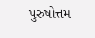પુરુષોત્તમ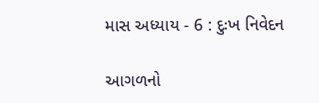માસ અધ્યાય - 6 : દુઃખ નિવેદન

આગળનો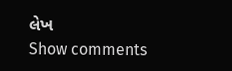લેખ
Show comments